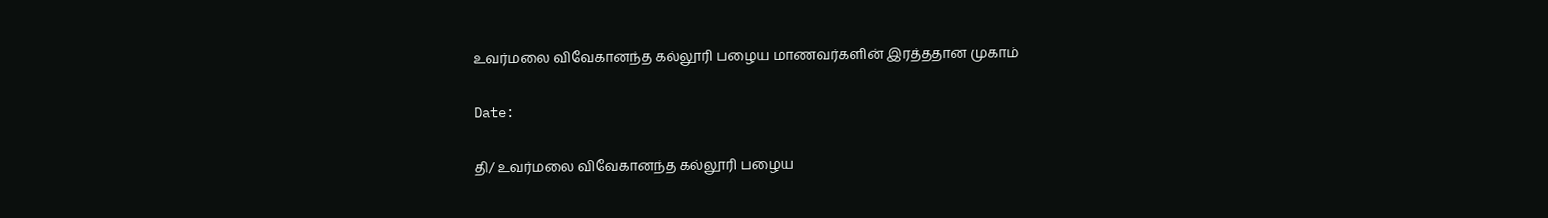உவர்மலை விவேகானந்த கல்லூரி பழைய மாணவர்களின் இரத்ததான முகாம்

Date:

தி/ உவர்மலை விவேகானந்த கல்லூரி பழைய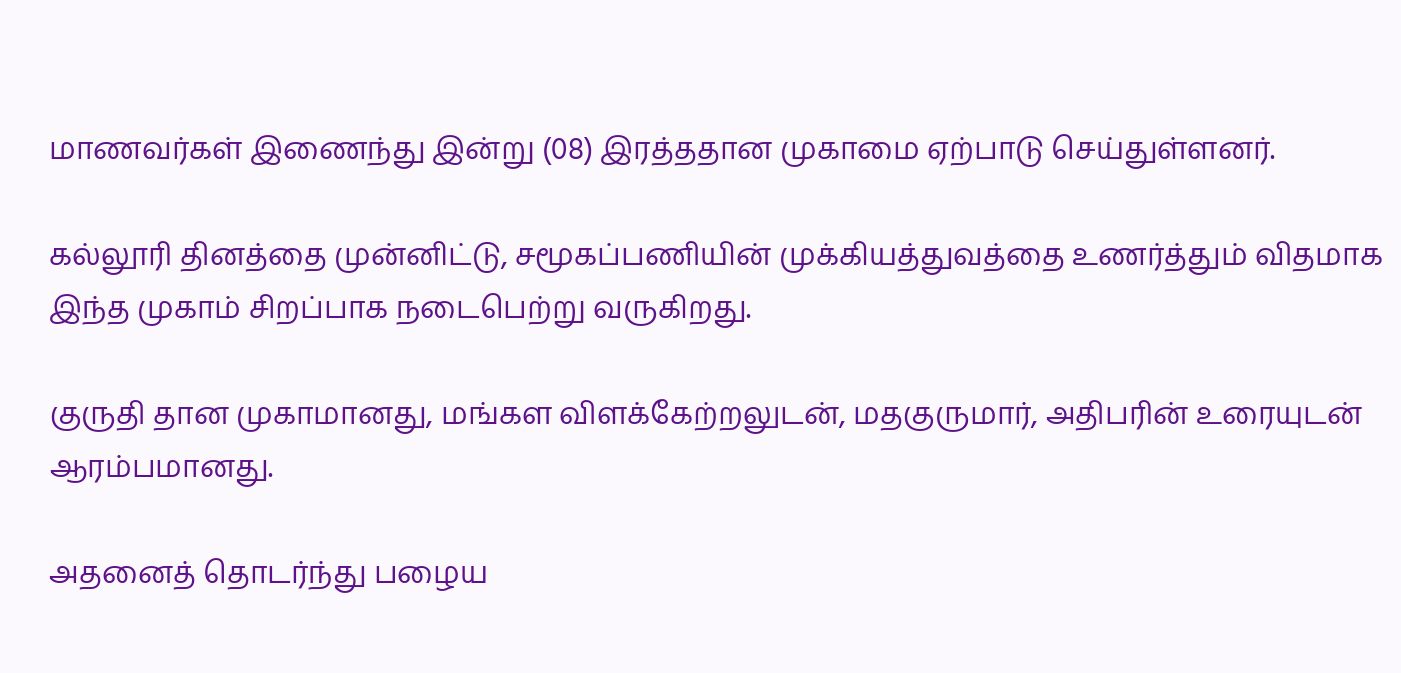மாணவர்கள் இணைந்து இன்று (08) இரத்ததான முகாமை ஏற்பாடு செய்துள்ளனர்.

கல்லூரி தினத்தை முன்னிட்டு, சமூகப்பணியின் முக்கியத்துவத்தை உணர்த்தும் விதமாக இந்த முகாம் சிறப்பாக நடைபெற்று வருகிறது.

குருதி தான முகாமானது, மங்கள விளக்கேற்றலுடன், மதகுருமார், அதிபரின் உரையுடன் ஆரம்பமானது.

அதனைத் தொடர்ந்து பழைய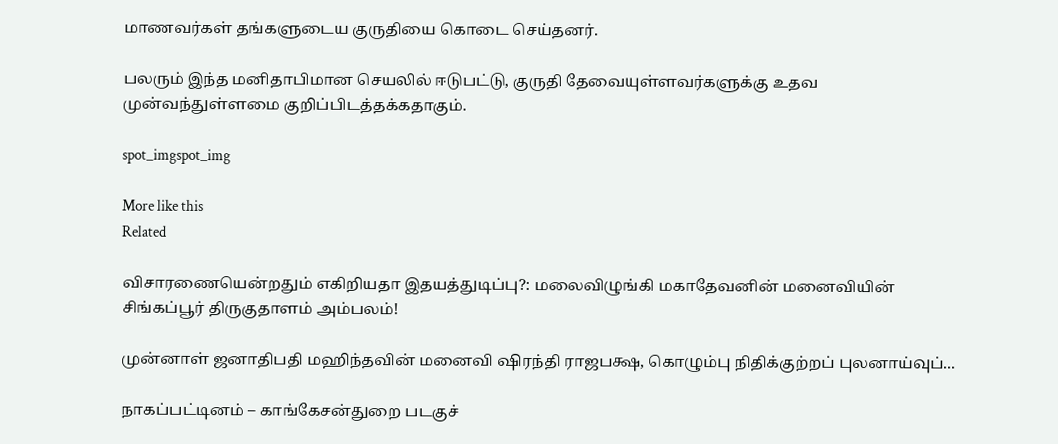மாணவர்கள் தங்களுடைய குருதியை கொடை செய்தனர்.

பலரும் இந்த மனிதாபிமான செயலில் ஈடுபட்டு, குருதி தேவையுள்ளவர்களுக்கு உதவ முன்வந்துள்ளமை குறிப்பிடத்தக்கதாகும்.

spot_imgspot_img

More like this
Related

விசாரணையென்றதும் எகிறியதா இதயத்துடிப்பு?: மலைவிழுங்கி மகாதேவனின் மனைவியின் சிங்கப்பூர் திருகுதாளம் அம்பலம்!

முன்னாள் ஜனாதிபதி மஹிந்தவின் மனைவி ஷிரந்தி ராஜபக்ஷ, கொழும்பு நிதிக்குற்றப் புலனாய்வுப்...

நாகப்பட்டினம் – காங்கேசன்துறை படகுச்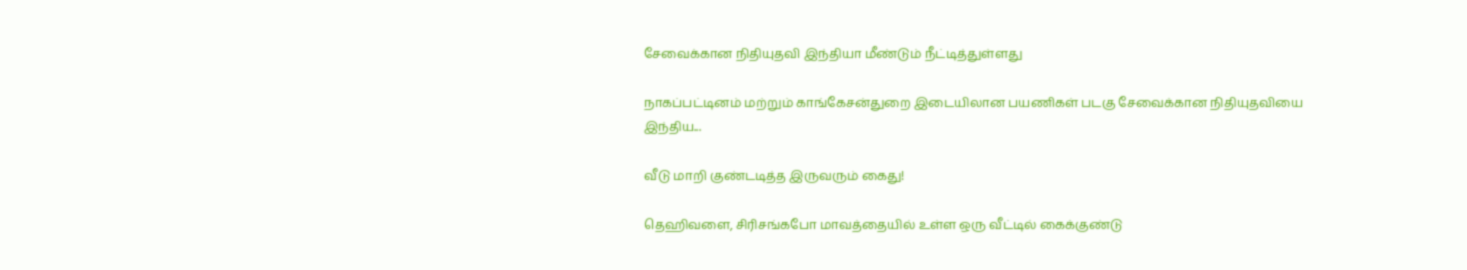சேவைக்கான நிதியுதவி இந்தியா மீண்டும் நீட்டித்துள்ளது

நாகப்பட்டினம் மற்றும் காங்கேசன்துறை இடையிலான பயணிகள் படகு சேவைக்கான நிதியுதவியை இந்திய...

வீடு மாறி குண்டடித்த இருவரும் கைது!

தெஹிவளை, சிரிசங்கபோ மாவத்தையில் உள்ள ஒரு வீட்டில் கைக்குண்டு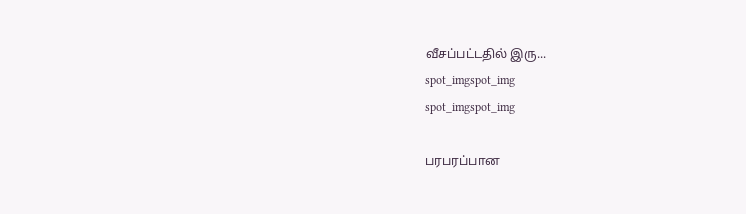வீசப்பட்டதில் இரு...
spot_imgspot_img
spot_imgspot_img

பரபரப்பான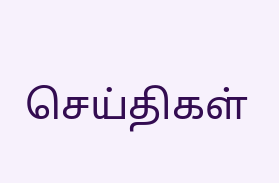செய்திகள்